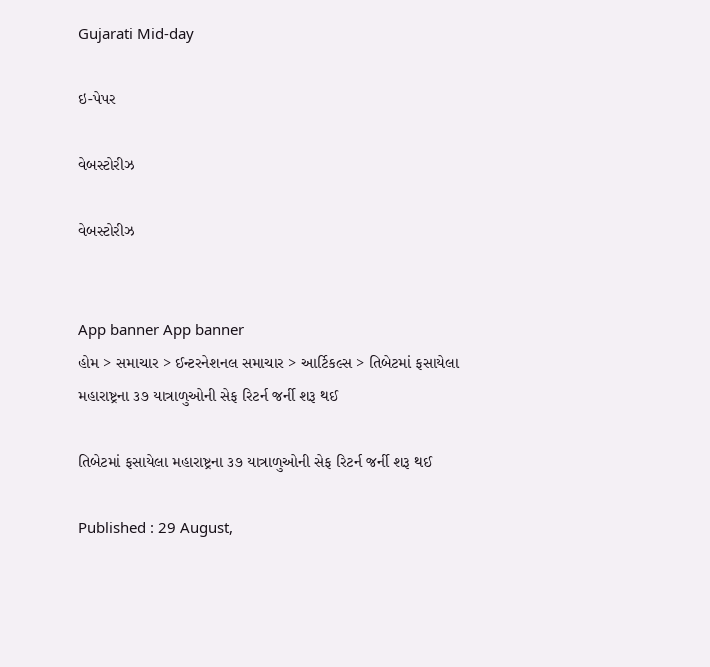Gujarati Mid-day

ઇ-પેપર

વેબસ્ટોરીઝ

વેબસ્ટોરીઝ


App banner App banner
હોમ > સમાચાર > ઈન્ટરનેશનલ સમાચાર > આર્ટિકલ્સ > તિબેટમાં ફસાયેલા મહારાષ્ટ્રના ૩૭ યાત્રાળુઓની સેફ રિટર્ન જર્ની શરૂ થઈ

તિબેટમાં ફસાયેલા મહારાષ્ટ્રના ૩૭ યાત્રાળુઓની સેફ રિટર્ન જર્ની શરૂ થઈ

Published : 29 August,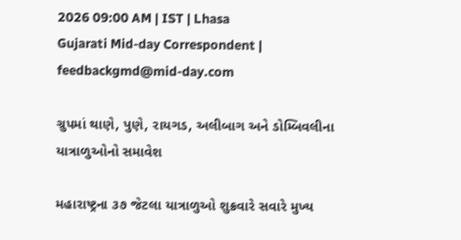2026 09:00 AM | IST | Lhasa
Gujarati Mid-day Correspondent | feedbackgmd@mid-day.com

ગ્રુપમાં થાણે, પુણે, રાયગડ, અલીબાગ અને ડોમ્બિવલીના યાત્રાળુઓનો સમાવેશ

મહારાષ્ટ્રના ૩૭ જેટલા યાત્રાળુઓ શુક્રવારે સવારે મુખ્ય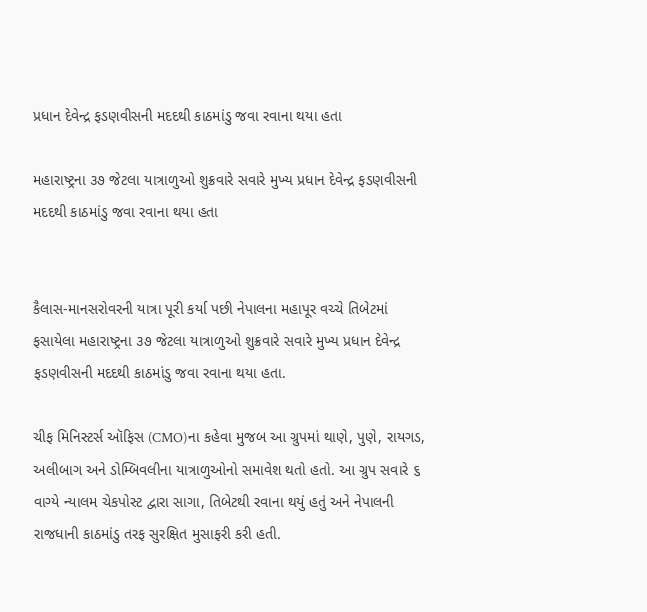પ્રધાન દેવેન્દ્ર ફડણવીસની મદદથી કાઠમાંડુ જવા રવાના થયા હતા

મહારાષ્ટ્રના ૩૭ જેટલા યાત્રાળુઓ શુક્રવારે સવારે મુખ્ય પ્રધાન દેવેન્દ્ર ફડણવીસની મદદથી કાઠમાંડુ જવા રવાના થયા હતા


કૈલાસ-માનસરોવરની યાત્રા પૂરી કર્યા પછી નેપાલના મહાપૂર વચ્ચે તિબેટમાં ફસાયેલા મહારાષ્ટ્રના ૩૭ જેટલા યાત્રાળુઓ શુક્રવારે સવારે મુખ્ય પ્રધાન દેવેન્દ્ર ફડણવીસની મદદથી કાઠમાંડુ જવા રવાના થયા હતા.

ચીફ મિનિસ્ટર્સ ઑફિસ (CMO)ના કહેવા મુજબ આ ગ્રુપમાં થાણે, પુણે, રાયગડ, અલીબાગ અને ડોમ્બિવલીના યાત્રાળુઓનો સમાવેશ થતો હતો. આ ગ્રુપ સવારે ૬ વાગ્યે ન્યાલમ ચેકપોસ્ટ દ્વારા સાગા, તિબેટથી રવાના થયું હતું અને નેપાલની રાજધાની કાઠમાંડુ તરફ સુરક્ષિત મુસાફરી કરી હતી.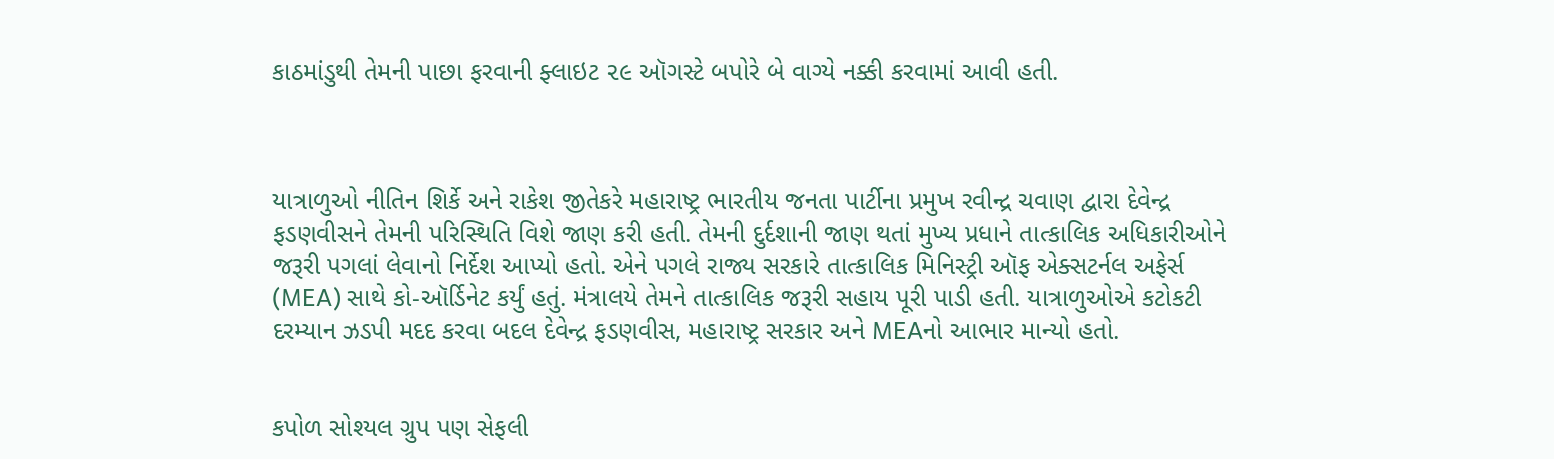કાઠમાંડુથી તેમની પાછા ફરવાની ફ્લાઇટ ૨૯ ઑગસ્ટે બપોરે બે વાગ્યે નક્કી કરવામાં આવી હતી.



યાત્રાળુઓ નીતિન શિર્કે અને રાકેશ જીતેકરે મહારાષ્ટ્ર ભારતીય જનતા પાર્ટીના પ્રમુખ રવીન્દ્ર ચવાણ દ્વારા દેવેન્દ્ર ફડણવીસને તેમની પરિસ્થિતિ વિશે જાણ કરી હતી. તેમની દુર્દશાની જાણ થતાં મુખ્ય પ્રધાને તાત્કાલિક અધિકારીઓને જરૂરી પગલાં લેવાનો નિર્દેશ આપ્યો હતો. એને પગલે રાજ્ય સરકારે તાત્કાલિક મિનિસ્ટ્રી ઑફ એક્સટર્નલ અફેર્સ (MEA) સાથે કો-ઑર્ડિનેટ કર્યું હતું. મંત્રાલયે તેમને તાત્કાલિક જરૂરી સહાય પૂરી પાડી હતી. યાત્રાળુઓએ કટોકટી દરમ્યાન ઝડપી મદદ કરવા બદલ દેવેન્દ્ર ફડણવીસ, મહારાષ્ટ્ર સરકાર અને MEAનો આભાર માન્યો હતો.


કપોળ સોશ્યલ ગ્રુપ પણ સેફલી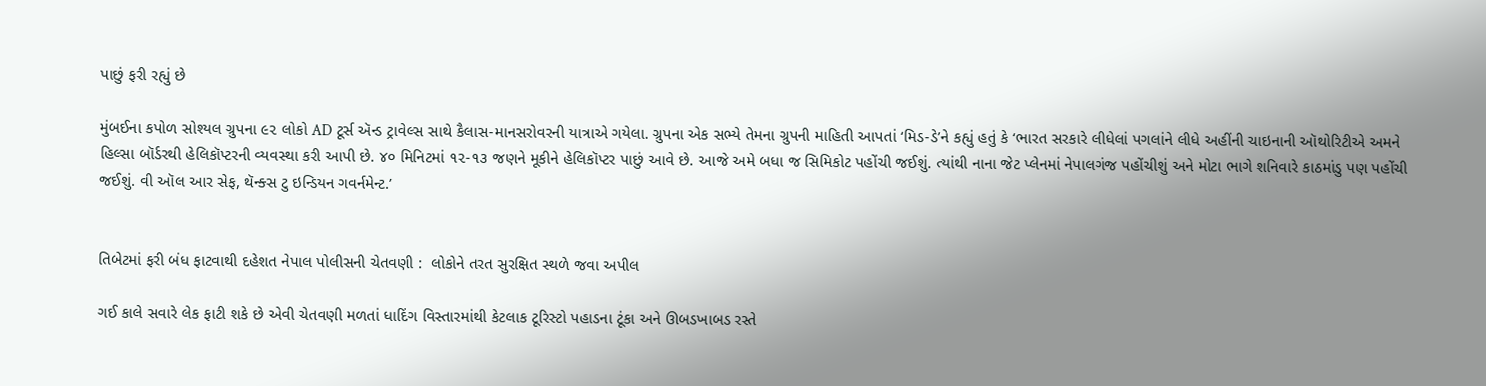પાછું ફરી રહ્યું છે

મુંબઈના કપોળ સોશ્યલ ગ્રુપના ૯૨ લોકો AD ટૂર્સ ઍન્ડ ટ્રાવેલ્સ સાથે કૈલાસ-માનસરોવરની યાત્રાએ ગયેલા. ગ્રુપના એક સભ્યે તેમના ગ્રુપની માહિતી આપતાં ‘મિડ-ડે’ને કહ્યું હતું કે ‘ભારત સરકારે લીધેલાં પગલાંને લીધે અહીંની ચાઇનાની ઑથોરિટીએ અમને હિલ્સા બૉર્ડરથી હેલિકૉપ્ટરની વ્યવસ્થા કરી આપી છે. ૪૦ મિનિટમાં ૧૨-૧૩ જણને મૂકીને હેલિકૉપ્ટર પાછું આવે છે. આજે અમે બધા જ સિમિકોટ પહોંચી જઈશું. ત્યાંથી નાના જેટ પ્લેનમાં નેપાલગંજ પહોંચીશું અને મોટા ભાગે શનિવારે કાઠમાંડુ પણ પહોંચી જઈશું. વી ઑલ આર સેફ, થૅન્ક્સ ટુ ઇન્ડિયન ગવર્નમેન્ટ.’


તિબેટમાં ફરી બંધ ફાટવાથી દહેશત નેપાલ પોલીસની ચેતવણી :  લોકોને તરત સુરક્ષિત સ્થળે જવા અપીલ

ગઈ કાલે સવારે લેક ફાટી શકે છે એવી ચેતવણી મળતાં ધાદિંગ વિસ્તારમાંથી કેટલાક ટૂરિસ્ટો પહાડના ટૂંકા અને ઊબડખાબડ રસ્તે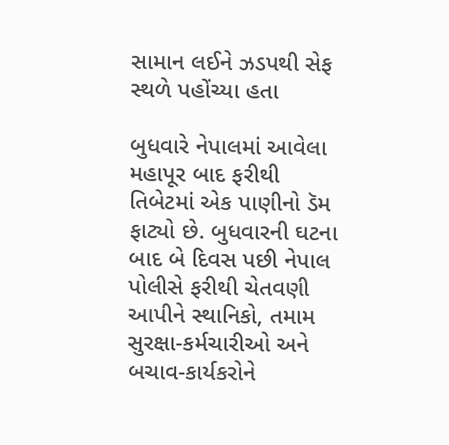સામાન લઈને ઝડપથી સેફ સ્થળે પહોંચ્યા હતા

બુધવારે નેપાલમાં આવેલા મહાપૂર બાદ ફરીથી તિબેટમાં એક પાણીનો ડૅમ ફાટ્યો છે. બુધવારની ઘટના બાદ બે દિવસ પછી નેપાલ પોલીસે ફરીથી ચેતવણી આપીને સ્થાનિકો, તમામ સુરક્ષા-કર્મચારીઓ અને બચાવ-કાર્યકરોને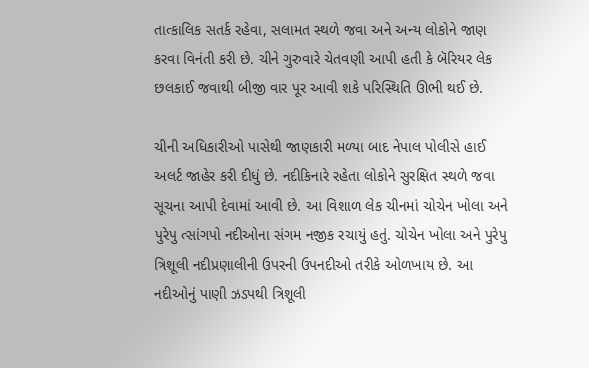તાત્કાલિક સતર્ક રહેવા, સલામત સ્થળે જવા અને અન્ય લોકોને જાણ કરવા વિનંતી કરી છે. ચીને ગુરુવારે ચેતવણી આપી હતી કે બૅરિયર લેક છલકાઈ જવાથી બીજી વાર પૂર આવી શકે પરિસ્થિતિ ઊભી થઈ છે.

ચીની અધિકારીઓ પાસેથી જાણકારી મળ્યા બાદ નેપાલ પોલીસે હાઈ અલર્ટ જાહેર કરી દીધું છે. નદીકિનારે રહેતા લોકોને સુરક્ષિત સ્થળે જવા સૂચના આપી દેવામાં આવી છે. આ વિશાળ લેક ચીનમાં ચોચેન ખોલા અને પુરેપુ ત્સાંગપો નદીઓના સંગમ નજીક રચાયું હતું. ચોચેન ખોલા અને પુરેપુ ત્રિશૂલી નદીપ્રણાલીની ઉપરની ઉપનદીઓ તરીકે ઓળખાય છે. આ નદીઓનું પાણી ઝડપથી ત્રિશૂલી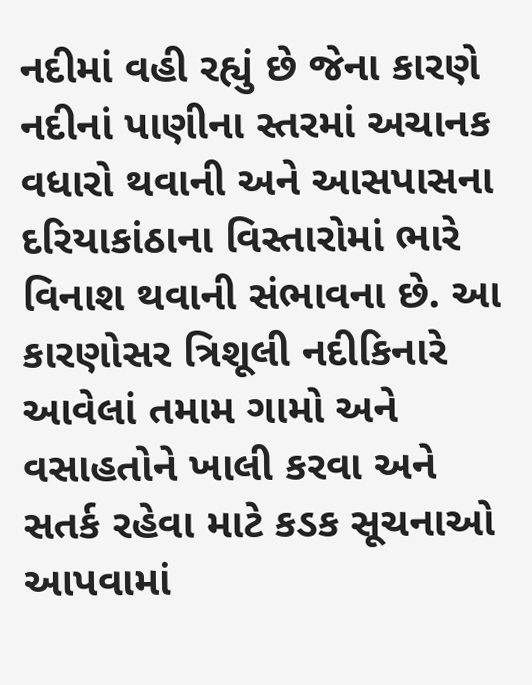નદીમાં વહી રહ્યું છે જેના કારણે નદીનાં પાણીના સ્તરમાં અચાનક વધારો થવાની અને આસપાસના દરિયાકાંઠાના વિસ્તારોમાં ભારે વિનાશ થવાની સંભાવના છે. આ કારણોસર ત્રિશૂલી નદીકિનારે આવેલાં તમામ ગામો અને વસાહતોને ખાલી કરવા અને સતર્ક રહેવા માટે કડક સૂચનાઓ આપવામાં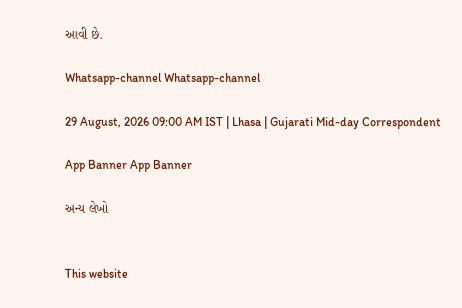આવી છે.

Whatsapp-channel Whatsapp-channel

29 August, 2026 09:00 AM IST | Lhasa | Gujarati Mid-day Correspondent

App Banner App Banner

અન્ય લેખો


This website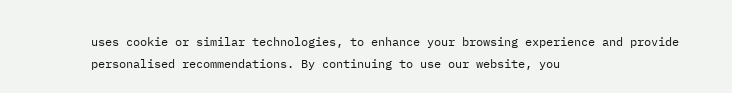uses cookie or similar technologies, to enhance your browsing experience and provide personalised recommendations. By continuing to use our website, you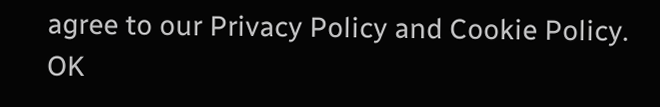agree to our Privacy Policy and Cookie Policy. OK